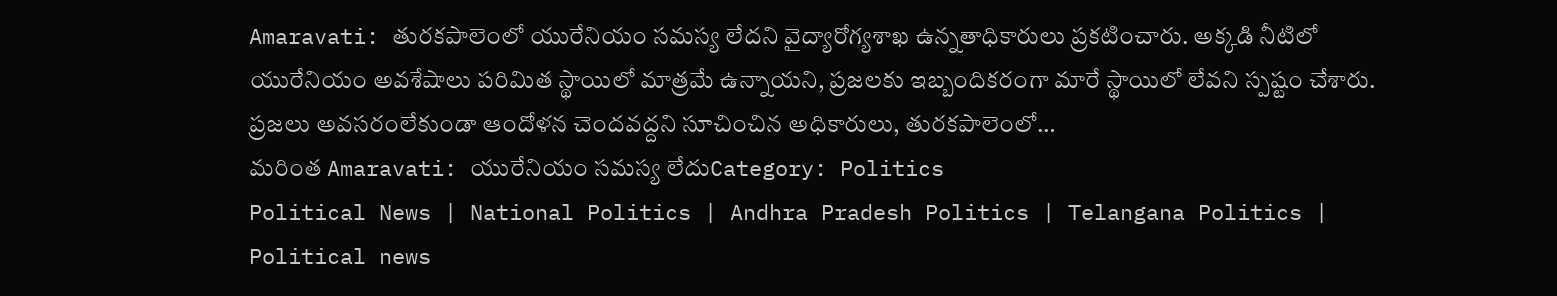Amaravati: తురకపాలెంలో యురేనియం సమస్య లేదని వైద్యారోగ్యశాఖ ఉన్నతాధికారులు ప్రకటించారు. అక్కడి నీటిలో యురేనియం అవశేషాలు పరిమిత స్థాయిలో మాత్రమే ఉన్నాయని, ప్రజలకు ఇబ్బందికరంగా మారే స్థాయిలో లేవని స్పష్టం చేశారు. ప్రజలు అవసరంలేకుండా ఆందోళన చెందవద్దని సూచించిన అధికారులు, తురకపాలెంలో…
మరింత Amaravati: యురేనియం సమస్య లేదుCategory: Politics
Political News | National Politics | Andhra Pradesh Politics | Telangana Politics | Political news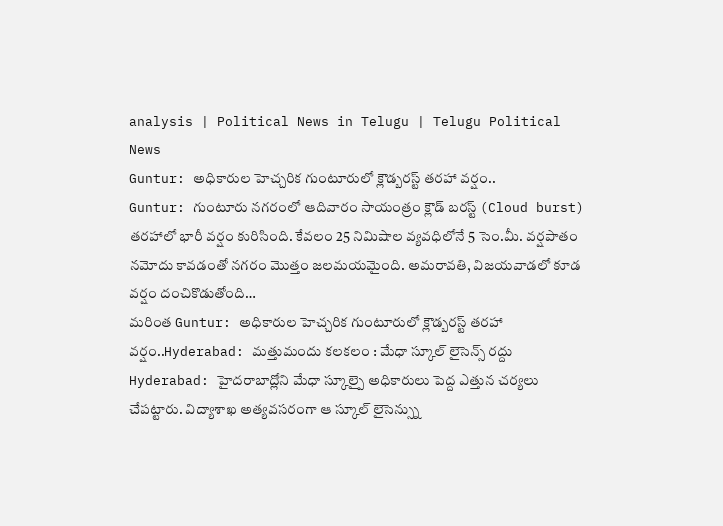analysis | Political News in Telugu | Telugu Political News
Guntur: అధికారుల హెచ్చరిక గుంటూరులో క్లౌడ్బరస్ట్ తరహా వర్షం..
Guntur: గుంటూరు నగరంలో ఆదివారం సాయంత్రం క్లౌడ్ బరస్ట్ (Cloud burst) తరహాలో భారీ వర్షం కురిసింది. కేవలం 25 నిమిషాల వ్యవధిలోనే 5 సెం.మీ. వర్షపాతం నమోదు కావడంతో నగరం మొత్తం జలమయమైంది. అమరావతి, విజయవాడలో కూడ వర్షం దంచికొడుతోంది…
మరింత Guntur: అధికారుల హెచ్చరిక గుంటూరులో క్లౌడ్బరస్ట్ తరహా వర్షం..Hyderabad: మత్తుమందు కలకలం : మేధా స్కూల్ లైసెన్స్ రద్దు
Hyderabad: హైదరాబాద్లోని మేధా స్కూల్పై అధికారులు పెద్ద ఎత్తున చర్యలు చేపట్టారు. విద్యాశాఖ అత్యవసరంగా ఆ స్కూల్ లైసెన్స్ను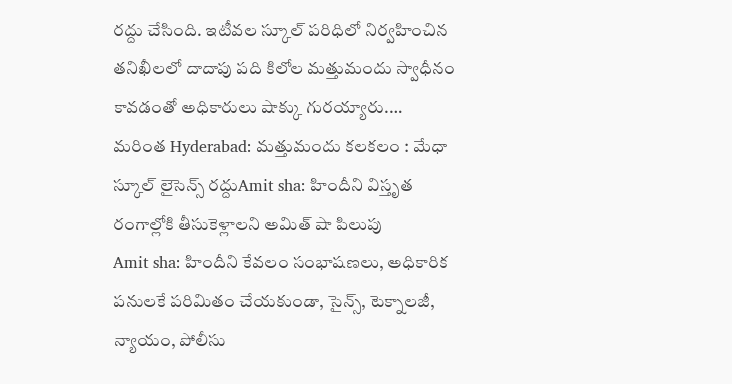రద్దు చేసింది. ఇటీవల స్కూల్ పరిధిలో నిర్వహించిన తనిఖీలలో దాదాపు పది కిలోల మత్తుమందు స్వాధీనం కావడంతో అధికారులు షాక్కు గురయ్యారు.…
మరింత Hyderabad: మత్తుమందు కలకలం : మేధా స్కూల్ లైసెన్స్ రద్దుAmit sha: హిందీని విస్తృత రంగాల్లోకి తీసుకెళ్లాలని అమిత్ షా పిలుపు
Amit sha: హిందీని కేవలం సంభాషణలు, అధికారిక పనులకే పరిమితం చేయకుండా, సైన్స్, టెక్నాలజీ, న్యాయం, పోలీసు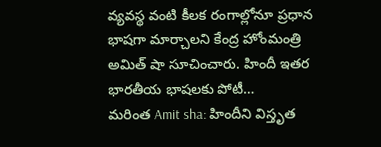వ్యవస్థ వంటి కీలక రంగాల్లోనూ ప్రధాన భాషగా మార్చాలని కేంద్ర హోంమంత్రి అమిత్ షా సూచించారు. హిందీ ఇతర భారతీయ భాషలకు పోటీ…
మరింత Amit sha: హిందీని విస్తృత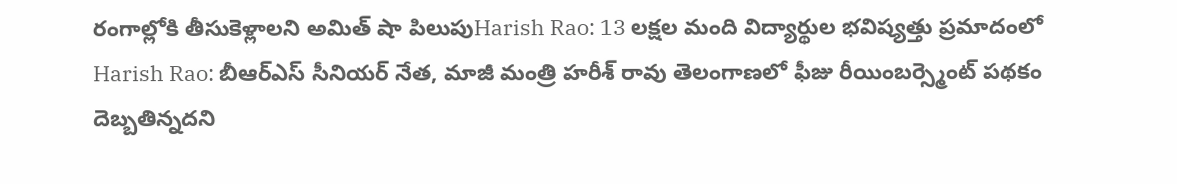రంగాల్లోకి తీసుకెళ్లాలని అమిత్ షా పిలుపుHarish Rao: 13 లక్షల మంది విద్యార్థుల భవిష్యత్తు ప్రమాదంలో
Harish Rao: బీఆర్ఎస్ సీనియర్ నేత, మాజీ మంత్రి హరీశ్ రావు తెలంగాణలో ఫీజు రీయింబర్స్మెంట్ పథకం దెబ్బతిన్నదని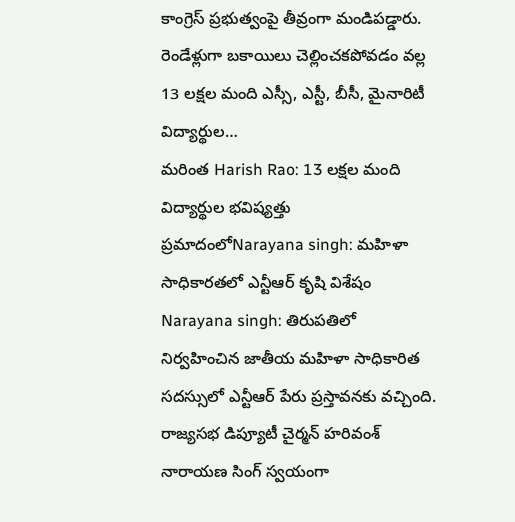కాంగ్రెస్ ప్రభుత్వంపై తీవ్రంగా మండిపడ్డారు. రెండేళ్లుగా బకాయిలు చెల్లించకపోవడం వల్ల 13 లక్షల మంది ఎస్సీ, ఎస్టీ, బీసీ, మైనారిటీ విద్యార్థుల…
మరింత Harish Rao: 13 లక్షల మంది విద్యార్థుల భవిష్యత్తు ప్రమాదంలోNarayana singh: మహిళా సాధికారతలో ఎన్టీఆర్ కృషి విశేషం
Narayana singh: తిరుపతిలో నిర్వహించిన జాతీయ మహిళా సాధికారిత సదస్సులో ఎన్టీఆర్ పేరు ప్రస్తావనకు వచ్చింది. రాజ్యసభ డిప్యూటీ చైర్మన్ హరివంశ్ నారాయణ సింగ్ స్వయంగా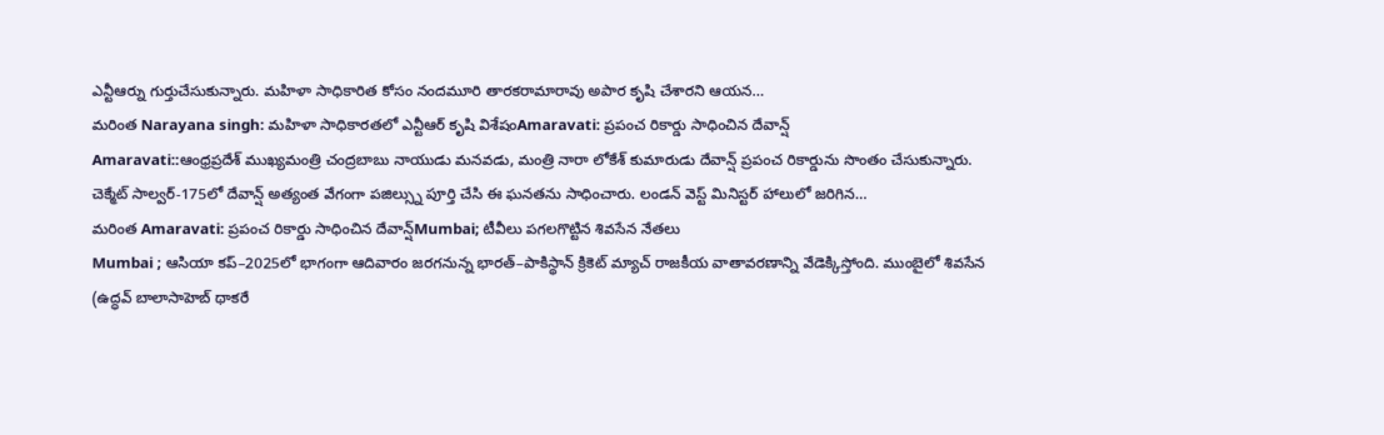ఎన్టీఆర్ను గుర్తుచేసుకున్నారు. మహిళా సాధికారిత కోసం నందమూరి తారకరామారావు అపార కృషి చేశారని ఆయన…
మరింత Narayana singh: మహిళా సాధికారతలో ఎన్టీఆర్ కృషి విశేషంAmaravati: ప్రపంచ రికార్డు సాధించిన దేవాన్ష్
Amaravati::ఆంధ్రప్రదేశ్ ముఖ్యమంత్రి చంద్రబాబు నాయుడు మనవడు, మంత్రి నారా లోకేశ్ కుమారుడు దేవాన్ష్ ప్రపంచ రికార్డును సొంతం చేసుకున్నారు. చెక్మేట్ సాల్వర్-175లో దేవాన్ష్ అత్యంత వేగంగా పజిల్స్ను పూర్తి చేసి ఈ ఘనతను సాధించారు. లండన్ వెస్ట్ మినిస్టర్ హాలులో జరిగిన…
మరింత Amaravati: ప్రపంచ రికార్డు సాధించిన దేవాన్ష్Mumbai; టీవీలు పగలగొట్టిన శివసేన నేతలు
Mumbai ; ఆసియా కప్–2025లో భాగంగా ఆదివారం జరగనున్న భారత్–పాకిస్థాన్ క్రికెట్ మ్యాచ్ రాజకీయ వాతావరణాన్ని వేడెక్కిస్తోంది. ముంబైలో శివసేన (ఉద్ధవ్ బాలాసాహెబ్ థాకరే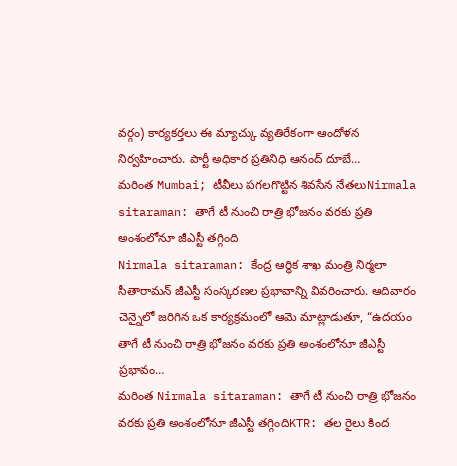వర్గం) కార్యకర్తలు ఈ మ్యాచ్కు వ్యతిరేకంగా ఆందోళన నిర్వహించారు. పార్టీ అధికార ప్రతినిధి ఆనంద్ దూబే…
మరింత Mumbai; టీవీలు పగలగొట్టిన శివసేన నేతలుNirmala sitaraman: తాగే టీ నుంచి రాత్రి భోజనం వరకు ప్రతి అంశంలోనూ జీఎస్టీ తగ్గింది
Nirmala sitaraman: కేంద్ర ఆర్థిక శాఖ మంత్రి నిర్మలా సీతారామన్ జీఎస్టీ సంస్కరణల ప్రభావాన్ని వివరించారు. ఆదివారం చెన్నైలో జరిగిన ఒక కార్యక్రమంలో ఆమె మాట్లాడుతూ, “ఉదయం తాగే టీ నుంచి రాత్రి భోజనం వరకు ప్రతి అంశంలోనూ జీఎస్టీ ప్రభావం…
మరింత Nirmala sitaraman: తాగే టీ నుంచి రాత్రి భోజనం వరకు ప్రతి అంశంలోనూ జీఎస్టీ తగ్గిందిKTR: తల రైలు కింద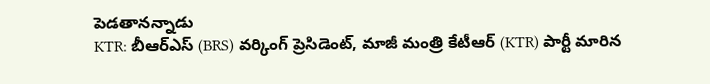పెడతానన్నాడు
KTR: బీఆర్ఎస్ (BRS) వర్కింగ్ ప్రెసిడెంట్, మాజీ మంత్రి కేటీఆర్ (KTR) పార్టీ మారిన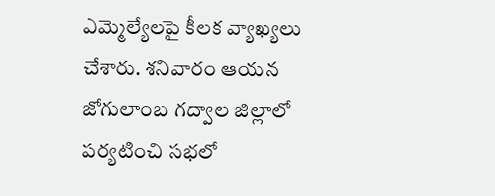ఎమ్మెల్యేలపై కీలక వ్యాఖ్యలు చేశారు. శనివారం ఆయన జోగులాంబ గద్వాల జిల్లాలో పర్యటించి సభలో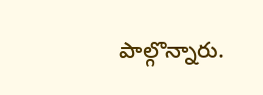పాల్గొన్నారు.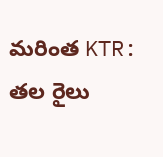మరింత KTR: తల రైలు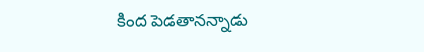కింద పెడతానన్నాడు